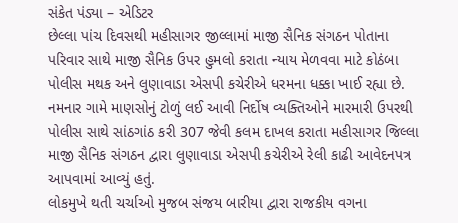સંકેત પંડ્યા – એડિટર
છેલ્લા પાંચ દિવસથી મહીસાગર જીલ્લામાં માજી સૈનિક સંગઠન પોતાના પરિવાર સાથે માજી સૈનિક ઉપર હુમલો કરાતા ન્યાય મેળવવા માટે કોઠંબા પોલીસ મથક અને લુણાવાડા એસપી કચેરીએ ધરમના ધક્કા ખાઈ રહ્યા છે. નમનાર ગામે માણસોનું ટોળું લઈ આવી નિર્દોષ વ્યક્તિઓને મારમારી ઉપરથી પોલીસ સાથે સાંઠગાંઠ કરી 307 જેવી કલમ દાખલ કરાતા મહીસાગર જિલ્લા માજી સૈનિક સંગઠન દ્વારા લુણાવાડા એસપી કચેરીએ રેલી કાઢી આવેદનપત્ર આપવામાં આવ્યું હતું.
લોકમુખે થતી ચર્ચાઓ મુજબ સંજય બારીયા દ્વારા રાજકીય વગના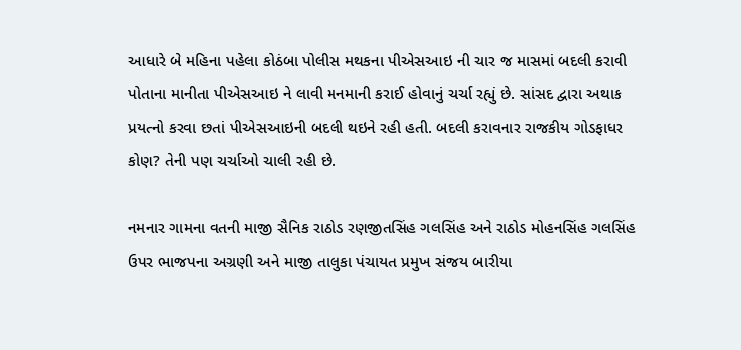આધારે બે મહિના પહેલા કોઠંબા પોલીસ મથકના પીએસઆઇ ની ચાર જ માસમાં બદલી કરાવી પોતાના માનીતા પીએસઆઇ ને લાવી મનમાની કરાઈ હોવાનું ચર્ચા રહ્યું છે. સાંસદ દ્વારા અથાક પ્રયત્નો કરવા છતાં પીએસઆઇની બદલી થઇને રહી હતી. બદલી કરાવનાર રાજકીય ગોડફાધર કોણ? તેની પણ ચર્ચાઓ ચાલી રહી છે.

નમનાર ગામના વતની માજી સૈનિક રાઠોડ રણજીતસિંહ ગલસિંહ અને રાઠોડ મોહનસિંહ ગલસિંહ ઉપર ભાજપના અગ્રણી અને માજી તાલુકા પંચાયત પ્રમુખ સંજય બારીયા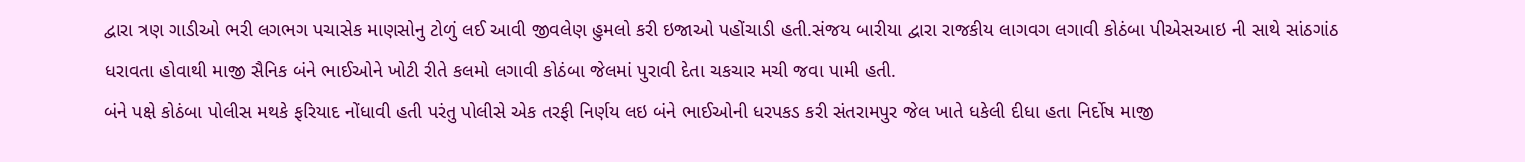દ્વારા ત્રણ ગાડીઓ ભરી લગભગ પચાસેક માણસોનુ ટોળું લઈ આવી જીવલેણ હુમલો કરી ઇજાઓ પહોંચાડી હતી.સંજય બારીયા દ્વારા રાજકીય લાગવગ લગાવી કોઠંબા પીએસઆઇ ની સાથે સાંઠગાંઠ ધરાવતા હોવાથી માજી સૈનિક બંને ભાઈઓને ખોટી રીતે કલમો લગાવી કોઠંબા જેલમાં પુરાવી દેતા ચકચાર મચી જવા પામી હતી.
બંને પક્ષે કોઠંબા પોલીસ મથકે ફરિયાદ નોંધાવી હતી પરંતુ પોલીસે એક તરફી નિર્ણય લઇ બંને ભાઈઓની ધરપકડ કરી સંતરામપુર જેલ ખાતે ધકેલી દીધા હતા નિર્દોષ માજી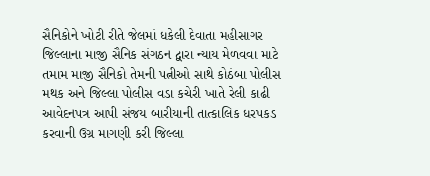સૈનિકોને ખોટી રીતે જેલમાં ધકેલી દેવાતા મહીસાગર જિલ્લાના માજી સૈનિક સંગઠન દ્વારા ન્યાય મેળવવા માટે તમામ માજી સૈનિકો તેમની પત્નીઓ સાથે કોઠંબા પોલીસ મથક અને જિલ્લા પોલીસ વડા કચેરી ખાતે રેલી કાઢી આવેદનપત્ર આપી સંજય બારીયાની તાત્કાલિક ધરપકડ કરવાની ઉગ્ર માગણી કરી જિલ્લા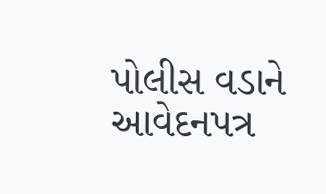પોલીસ વડાને આવેદનપત્ર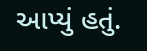આપ્યું હતું.